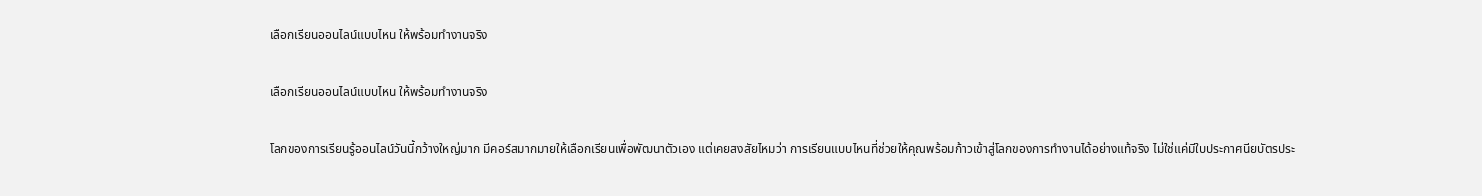เลือกเรียนออนไลน์แบบไหน ให้พร้อมทำงานจริง

เลือกเรียนออนไลน์แบบไหน ให้พร้อมทำงานจริง

โลกของการเรียนรู้ออนไลน์วันนี้กว้างใหญ่มาก มีคอร์สมากมายให้เลือกเรียนเพื่อพัฒนาตัวเอง แต่เคยสงสัยไหมว่า การเรียนแบบไหนที่ช่วยให้คุณพร้อมก้าวเข้าสู่โลกของการทำงานได้อย่างแท้จริง ไม่ใช่แค่มีใบประกาศนียบัตรประ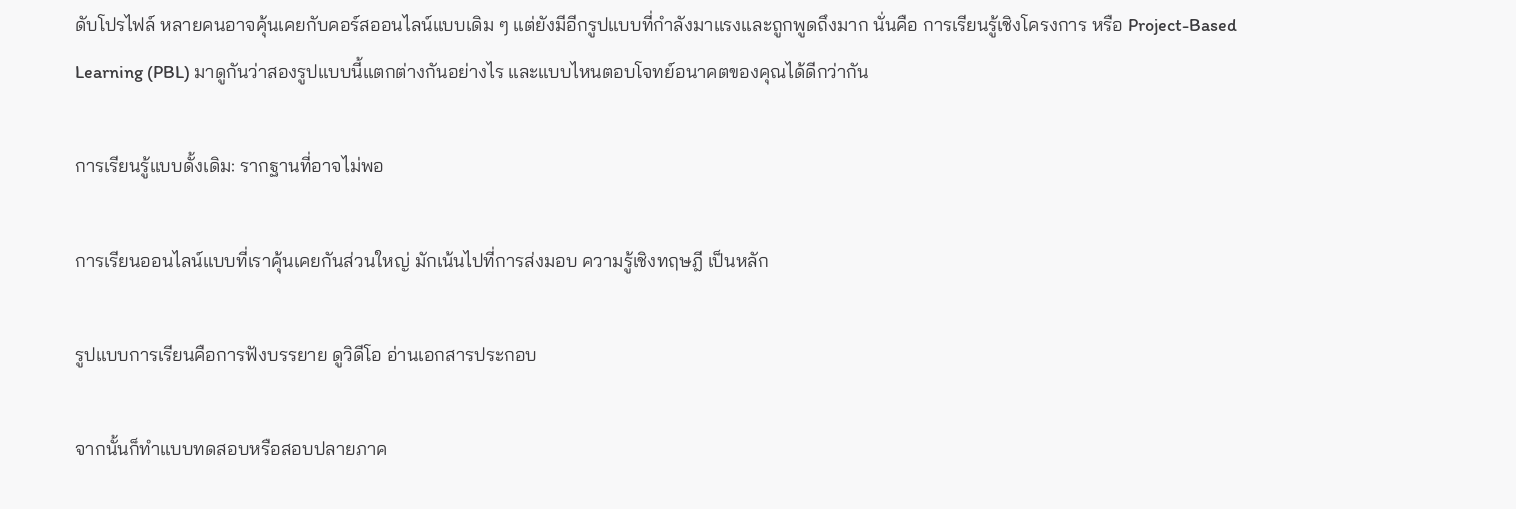ดับโปรไฟล์ หลายคนอาจคุ้นเคยกับคอร์สออนไลน์แบบเดิม ๆ แต่ยังมีอีกรูปแบบที่กำลังมาแรงและถูกพูดถึงมาก นั่นคือ การเรียนรู้เชิงโครงการ หรือ Project-Based Learning (PBL) มาดูกันว่าสองรูปแบบนี้แตกต่างกันอย่างไร และแบบไหนตอบโจทย์อนาคตของคุณได้ดีกว่ากัน

การเรียนรู้แบบดั้งเดิม: รากฐานที่อาจไม่พอ

การเรียนออนไลน์แบบที่เราคุ้นเคยกันส่วนใหญ่ มักเน้นไปที่การส่งมอบ ความรู้เชิงทฤษฎี เป็นหลัก

รูปแบบการเรียนคือการฟังบรรยาย ดูวิดีโอ อ่านเอกสารประกอบ

จากนั้นก็ทำแบบทดสอบหรือสอบปลายภาค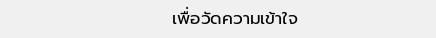เพื่อวัดความเข้าใจ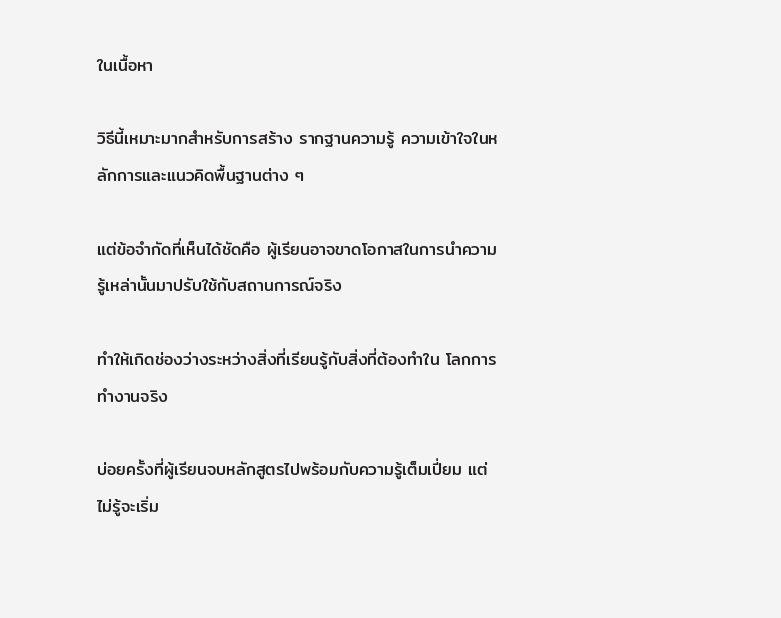ในเนื้อหา

วิธีนี้เหมาะมากสำหรับการสร้าง รากฐานความรู้ ความเข้าใจในหลักการและแนวคิดพื้นฐานต่าง ๆ

แต่ข้อจำกัดที่เห็นได้ชัดคือ ผู้เรียนอาจขาดโอกาสในการนำความรู้เหล่านั้นมาปรับใช้กับสถานการณ์จริง

ทำให้เกิดช่องว่างระหว่างสิ่งที่เรียนรู้กับสิ่งที่ต้องทำใน โลกการทำงานจริง

บ่อยครั้งที่ผู้เรียนจบหลักสูตรไปพร้อมกับความรู้เต็มเปี่ยม แต่ไม่รู้จะเริ่ม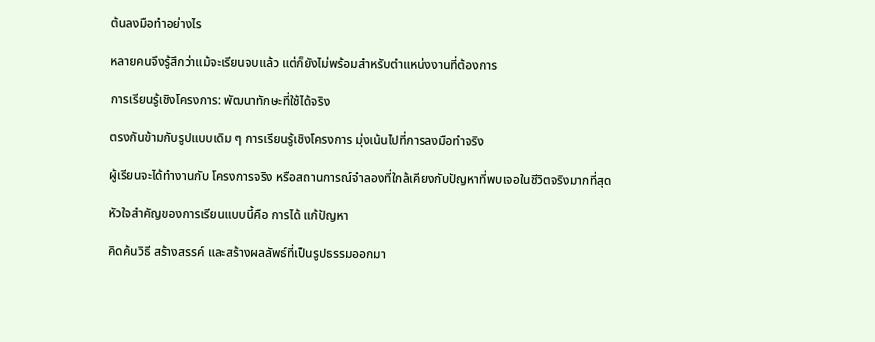ต้นลงมือทำอย่างไร

หลายคนจึงรู้สึกว่าแม้จะเรียนจบแล้ว แต่ก็ยังไม่พร้อมสำหรับตำแหน่งงานที่ต้องการ

การเรียนรู้เชิงโครงการ: พัฒนาทักษะที่ใช้ได้จริง

ตรงกันข้ามกับรูปแบบเดิม ๆ การเรียนรู้เชิงโครงการ มุ่งเน้นไปที่การลงมือทำจริง

ผู้เรียนจะได้ทำงานกับ โครงการจริง หรือสถานการณ์จำลองที่ใกล้เคียงกับปัญหาที่พบเจอในชีวิตจริงมากที่สุด

หัวใจสำคัญของการเรียนแบบนี้คือ การได้ แก้ปัญหา

คิดค้นวิธี สร้างสรรค์ และสร้างผลลัพธ์ที่เป็นรูปธรรมออกมา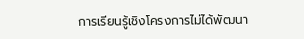การเรียนรู้เชิงโครงการไม่ได้พัฒนา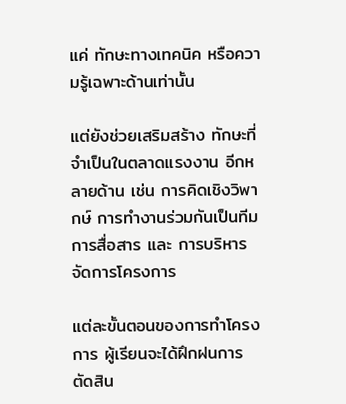แค่ ทักษะทางเทคนิค หรือความรู้เฉพาะด้านเท่านั้น

แต่ยังช่วยเสริมสร้าง ทักษะที่จำเป็นในตลาดแรงงาน อีกหลายด้าน เช่น การคิดเชิงวิพากษ์ การทำงานร่วมกันเป็นทีม การสื่อสาร และ การบริหารจัดการโครงการ

แต่ละขั้นตอนของการทำโครงการ ผู้เรียนจะได้ฝึกฝนการตัดสิน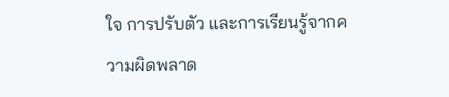ใจ การปรับตัว และการเรียนรู้จากความผิดพลาด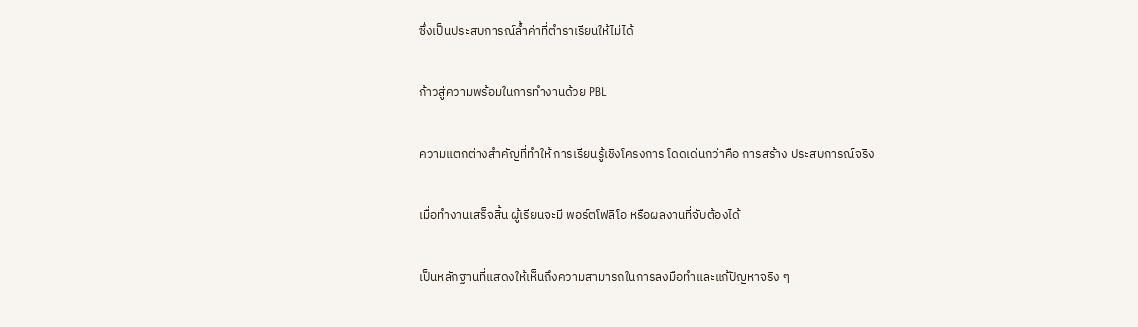ซึ่งเป็นประสบการณ์ล้ำค่าที่ตำราเรียนให้ไม่ได้

ก้าวสู่ความพร้อมในการทำงานด้วย PBL

ความแตกต่างสำคัญที่ทำให้ การเรียนรู้เชิงโครงการ โดดเด่นกว่าคือ การสร้าง ประสบการณ์จริง

เมื่อทำงานเสร็จสิ้น ผู้เรียนจะมี พอร์ตโฟลิโอ หรือผลงานที่จับต้องได้

เป็นหลักฐานที่แสดงให้เห็นถึงความสามารถในการลงมือทำและแก้ปัญหาจริง ๆ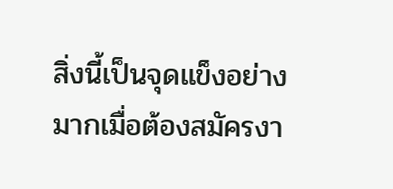สิ่งนี้เป็นจุดแข็งอย่างมากเมื่อต้องสมัครงา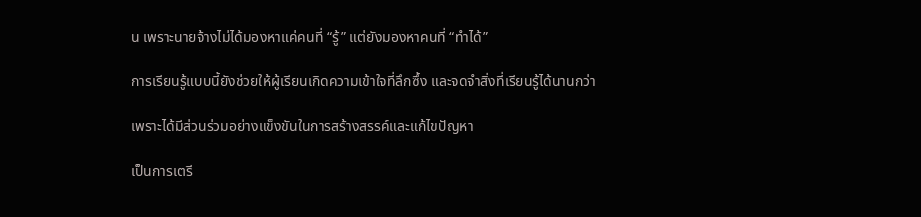น เพราะนายจ้างไม่ได้มองหาแค่คนที่ “รู้” แต่ยังมองหาคนที่ “ทำได้”

การเรียนรู้แบบนี้ยังช่วยให้ผู้เรียนเกิดความเข้าใจที่ลึกซึ้ง และจดจำสิ่งที่เรียนรู้ได้นานกว่า

เพราะได้มีส่วนร่วมอย่างแข็งขันในการสร้างสรรค์และแก้ไขปัญหา

เป็นการเตรี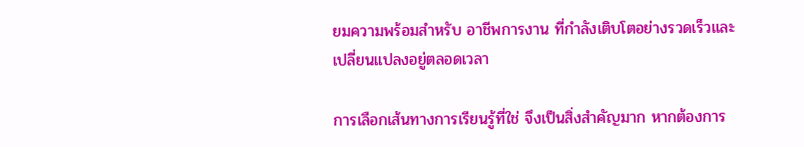ยมความพร้อมสำหรับ อาชีพการงาน ที่กำลังเติบโตอย่างรวดเร็วและเปลี่ยนแปลงอยู่ตลอดเวลา

การเลือกเส้นทางการเรียนรู้ที่ใช่ จึงเป็นสิ่งสำคัญมาก หากต้องการ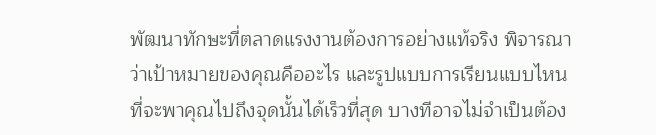พัฒนาทักษะที่ตลาดแรงงานต้องการอย่างแท้จริง พิจารณาว่าเป้าหมายของคุณคืออะไร และรูปแบบการเรียนแบบไหนที่จะพาคุณไปถึงจุดนั้นได้เร็วที่สุด บางทีอาจไม่จำเป็นต้อง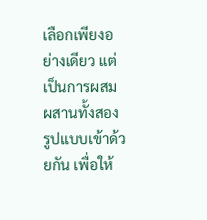เลือกเพียงอย่างเดียว แต่เป็นการผสมผสานทั้งสองรูปแบบเข้าด้วยกัน เพื่อให้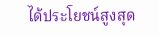ได้ประโยชน์สูงสุด